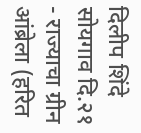दिलीप शिंदे
सोयगाव दि.२१ - राज्याचा ग्रीन आंब्रेला (हरित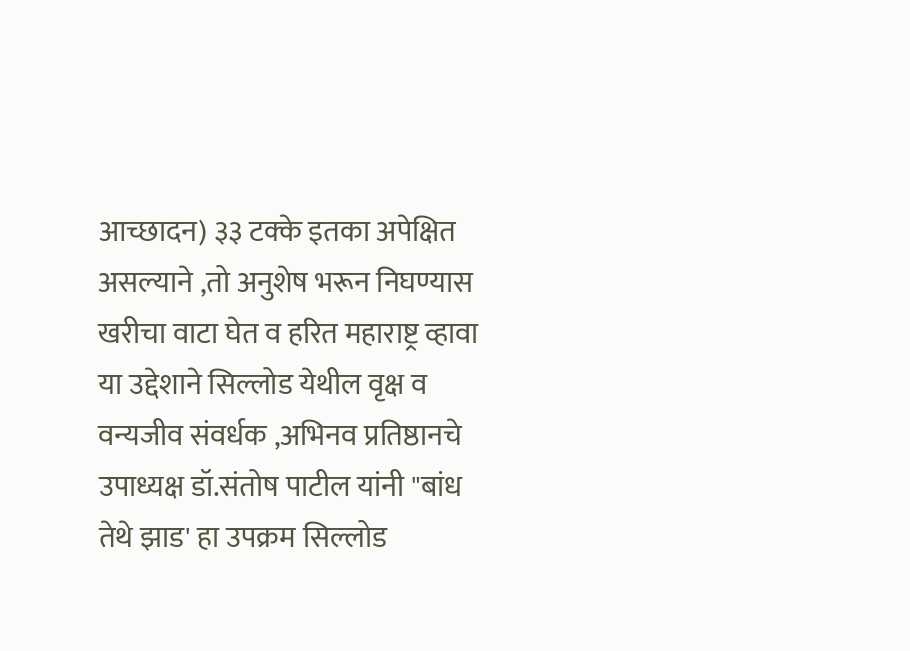आच्छादन) ३३ टक्के इतका अपेक्षित असल्याने ,तो अनुशेष भरून निघण्यास खरीचा वाटा घेत व हरित महाराष्ट्र व्हावा या उद्देशाने सिल्लोड येथील वृक्ष व वन्यजीव संवर्धक ,अभिनव प्रतिष्ठानचे उपाध्यक्ष डॉ.संतोष पाटील यांनी "बांध तेथे झाड' हा उपक्रम सिल्लोड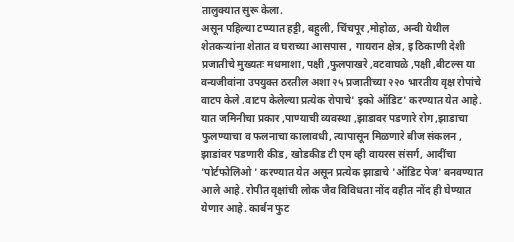तालुक्यात सुरू केला.
असून पहिल्या टप्प्यात हट्टी, बहुली, चिंचपूर ,मोहोळ, अन्वी येथील शेतकऱ्यांना शेतात व घराच्या आसपास , गायरान क्षेत्र, इ ठिकाणी देशी प्रजातीचे मुख्यतः मधमाशा, पक्षी ,फुलपाखरे ,वटवाघळे ,पक्षी ,बीटल्स या वन्यजीवांना उपयुक्त ठरतील अशा २५ प्रजातीच्या २२० भारतीय वृक्ष रोपांचे वाटप केले .वाटप केलेल्या प्रत्येक रोपाचे' इको ऑडिट' करण्यात येत आहे. यात जमिनीचा प्रकार ,पाण्याची व्यवस्था ,झाडावर पडणारे रोग ,झाडाचा फुलण्याचा व फलनाचा कालावधी, त्यापासून मिळणारे बीज संकलन , झाडांवर पडणारी कीड, खोडकीड टी एम व्ही वायरस संसर्ग, आदींचा 'पोर्टफोलिओ ' करण्यात येत असून प्रत्येक झाडाचे 'ऑडिट पेज' बनवण्यात आले आहे. रोपीत वृक्षांची लोक जैव विविधता नोंद वहीत नोंद ही घेण्यात येणार आहे. कार्बन फुट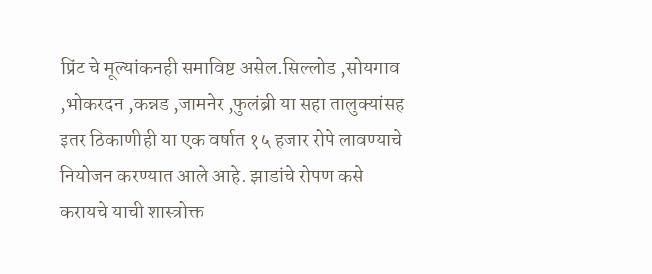प्रिंट चे मूल्यांकनही समाविष्ट असेल.सिल्लोड ,सोयगाव ,भोकरदन ,कन्नड ,जामनेर ,फुलंब्री या सहा तालुक्यांसह इतर ठिकाणीही या एक वर्षात १५ हजार रोपे लावण्याचे नियोजन करण्यात आले आहे. झाडांचे रोपण कसे करायचे याची शास्त्रोक्त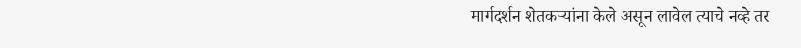मार्गदर्शन शेतकऱ्यांना केले असून लावेल त्याचे नव्हे तर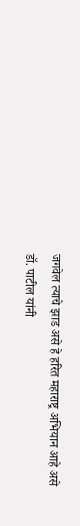जगवेल त्याचे झाड असे हे हरित महाराष्ट्र अभियान आहे असे डॉ. पाटील यांनी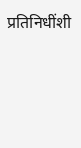प्रतिनिधींशी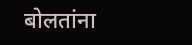बोलतांना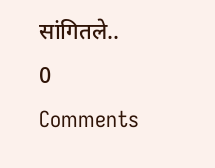सांगितले..
0 Comments